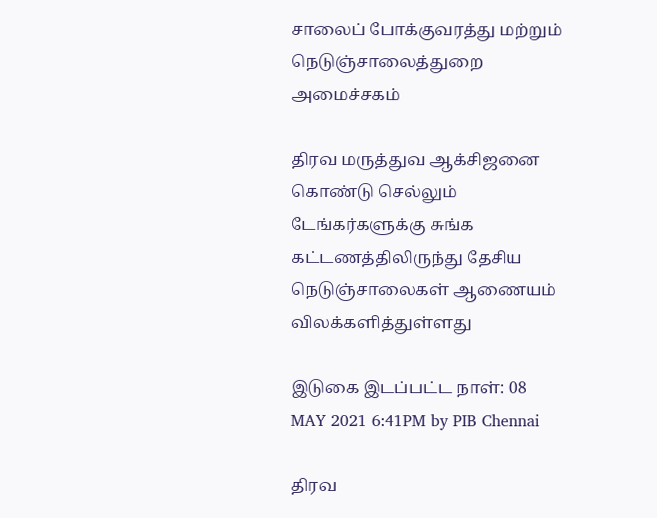சாலைப் போக்குவரத்து மற்றும் நெடுஞ்சாலைத்துறை அமைச்சகம்

திரவ மருத்துவ ஆக்சிஜனை கொண்டு செல்லும் டேங்கர்களுக்கு சுங்க கட்டணத்திலிருந்து தேசிய நெடுஞ்சாலைகள் ஆணையம் விலக்களித்துள்ளது

இடுகை இடப்பட்ட நாள்: 08 MAY 2021 6:41PM by PIB Chennai

திரவ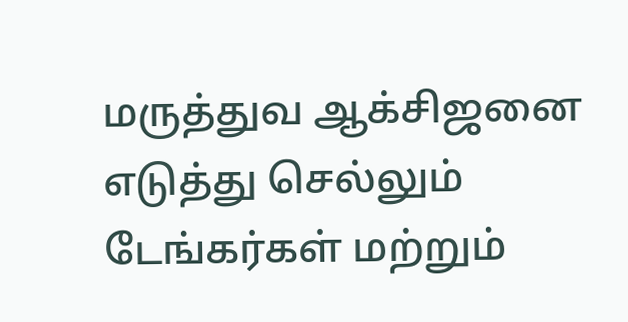மருத்துவ ஆக்சிஜனை எடுத்து செல்லும் டேங்கர்கள் மற்றும்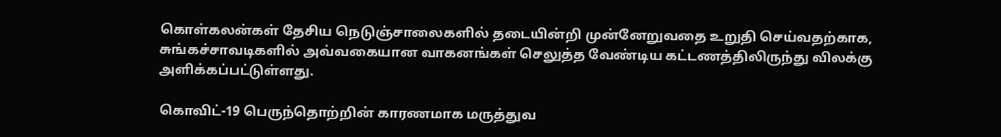கொள்கலன்கள் தேசிய நெடுஞ்சாலைகளில் தடையின்றி முன்னேறுவதை உறுதி செய்வதற்காக, சுங்கச்சாவடிகளில் அவ்வகையான வாகனங்கள் செலுத்த வேண்டிய கட்டணத்திலிருந்து விலக்கு அளிக்கப்பட்டுள்ளது.

கொவிட்-19 பெருந்தொற்றின் காரணமாக மருத்துவ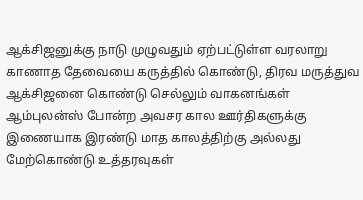ஆக்சிஜனுக்கு நாடு முழுவதும் ஏற்பட்டுள்ள வரலாறு காணாத தேவையை கருத்தில் கொண்டு, திரவ மருத்துவ ஆக்சிஜனை கொண்டு செல்லும் வாகனங்கள் ஆம்புலன்ஸ் போன்ற அவசர கால ஊர்திகளுக்கு இணையாக இரண்டு மாத காலத்திற்கு அல்லது மேற்கொண்டு உத்தரவுகள்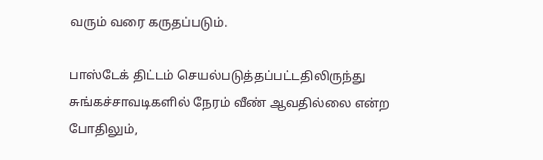வரும் வரை கருதப்படும்.

பாஸ்டேக் திட்டம் செயல்படுத்தப்பட்டதிலிருந்து சுங்கச்சாவடிகளில் நேரம் வீண் ஆவதில்லை என்ற போதிலும்,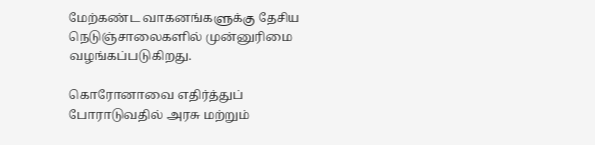மேற்கண்ட வாகனங்களுக்கு தேசிய நெடுஞ்சாலைகளில் முன்னுரிமை வழங்கப்படுகிறது.

கொரோனாவை எதிர்த்துப் போராடுவதில் அரசு மற்றும்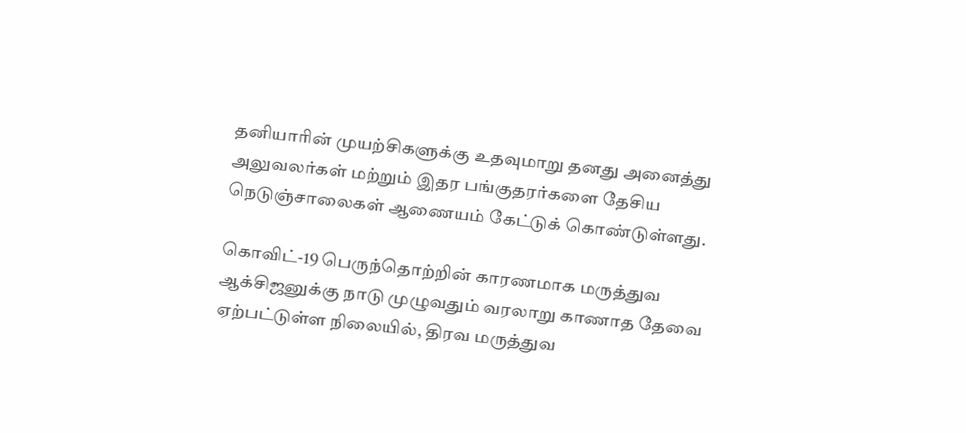தனியாரின் முயற்சிகளுக்கு உதவுமாறு தனது அனைத்து அலுவலர்கள் மற்றும் இதர பங்குதரர்களை தேசிய நெடுஞ்சாலைகள் ஆணையம் கேட்டுக் கொண்டுள்ளது.

கொவிட்-19 பெருந்தொற்றின் காரணமாக மருத்துவ ஆக்சிஜனுக்கு நாடு முழுவதும் வரலாறு காணாத தேவை ஏற்பட்டுள்ள நிலையில், திரவ மருத்துவ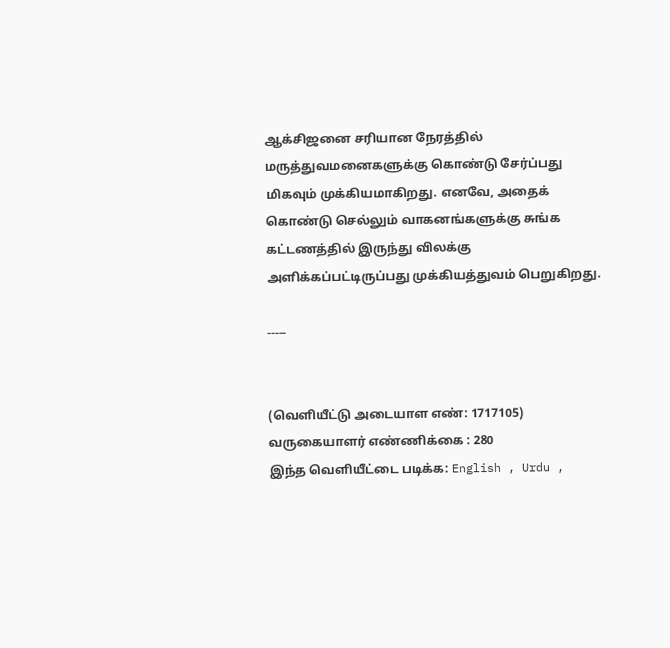ஆக்சிஜனை சரியான நேரத்தில் மருத்துவமனைகளுக்கு கொண்டு சேர்ப்பது மிகவும் முக்கியமாகிறது. எனவே, அதைக் கொண்டு செல்லும் வாகனங்களுக்கு சுங்க கட்டணத்தில் இருந்து விலக்கு அளிக்கப்பட்டிருப்பது முக்கியத்துவம் பெறுகிறது.

-----


(வெளியீட்டு அடையாள எண்: 1717105) வருகையாளர் எண்ணிக்கை : 280
இந்த வெளியீட்டை படிக்க: English , Urdu ,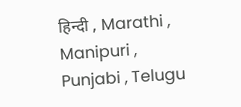हिन्दी , Marathi , Manipuri , Punjabi , Telugu